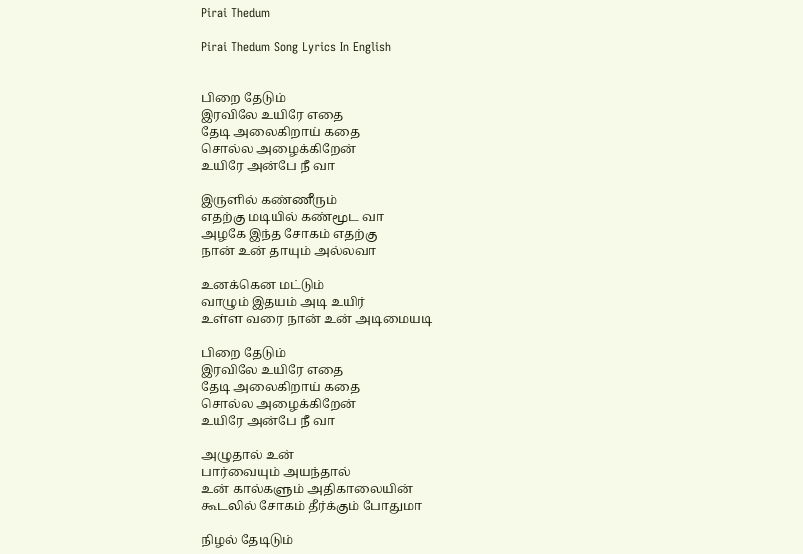Pirai Thedum

Pirai Thedum Song Lyrics In English


பிறை தேடும்
இரவிலே உயிரே எதை
தேடி அலைகிறாய் கதை
சொல்ல அழைக்கிறேன்
உயிரே அன்பே நீ வா

இருளில் கண்ணீரும்
எதற்கு மடியில் கண்மூட வா
அழகே இந்த சோகம் எதற்கு
நான் உன் தாயும் அல்லவா

உனக்கென மட்டும்
வாழும் இதயம் அடி உயிர்
உள்ள வரை நான் உன் அடிமையடி

பிறை தேடும்
இரவிலே உயிரே எதை
தேடி அலைகிறாய் கதை
சொல்ல அழைக்கிறேன்
உயிரே அன்பே நீ வா

அழுதால் உன்
பார்வையும் அயந்தால்
உன் கால்களும் அதிகாலையின்
கூடலில் சோகம் தீர்க்கும் போதுமா

நிழல் தேடிடும்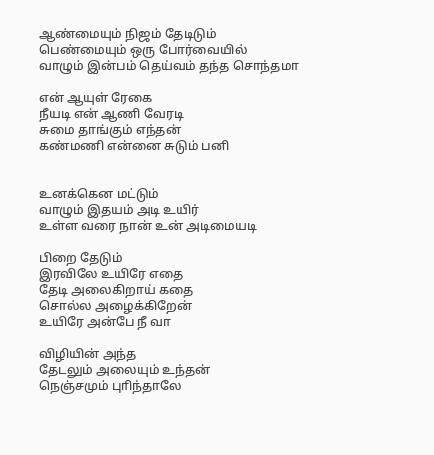ஆண்மையும் நிஜம் தேடிடும்
பெண்மையும் ஒரு போர்வையில்
வாழும் இன்பம் தெய்வம் தந்த சொந்தமா

என் ஆயுள் ரேகை
நீயடி என் ஆணி வேரடி
சுமை தாங்கும் எந்தன்
கண்மணி என்னை சுடும் பனி


உனக்கென மட்டும்
வாழும் இதயம் அடி உயிர்
உள்ள வரை நான் உன் அடிமையடி

பிறை தேடும்
இரவிலே உயிரே எதை
தேடி அலைகிறாய் கதை
சொல்ல அழைக்கிறேன்
உயிரே அன்பே நீ வா

விழியின் அந்த
தேடலும் அலையும் உந்தன்
நெஞ்சமும் புாிந்தாலே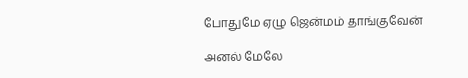போதுமே ஏழு ஜென்மம் தாங்குவேன்

அனல் மேலே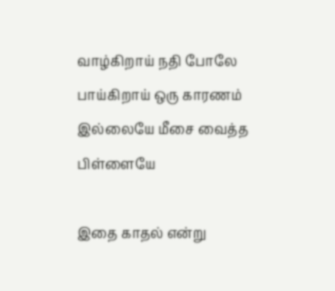வாழ்கிறாய் நதி போலே
பாய்கிறாய் ஒரு காரணம்
இல்லையே மீசை வைத்த
பிள்ளையே

இதை காதல் என்று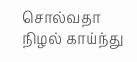சொல்வதா நிழல் காய்ந்து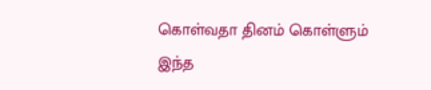கொள்வதா தினம் கொள்ளும்
இந்த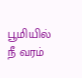பூமியில் நீ வரம்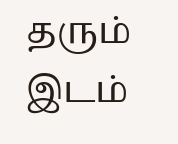தரும் இடம்